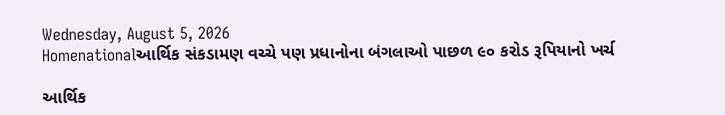Wednesday, August 5, 2026
Homenationalઆર્થિક સંકડામણ વચ્ચે પણ પ્રધાનોના બંગલાઓ પાછળ ૯૦ કરોડ રૂપિયાનો ખર્ચ

આર્થિક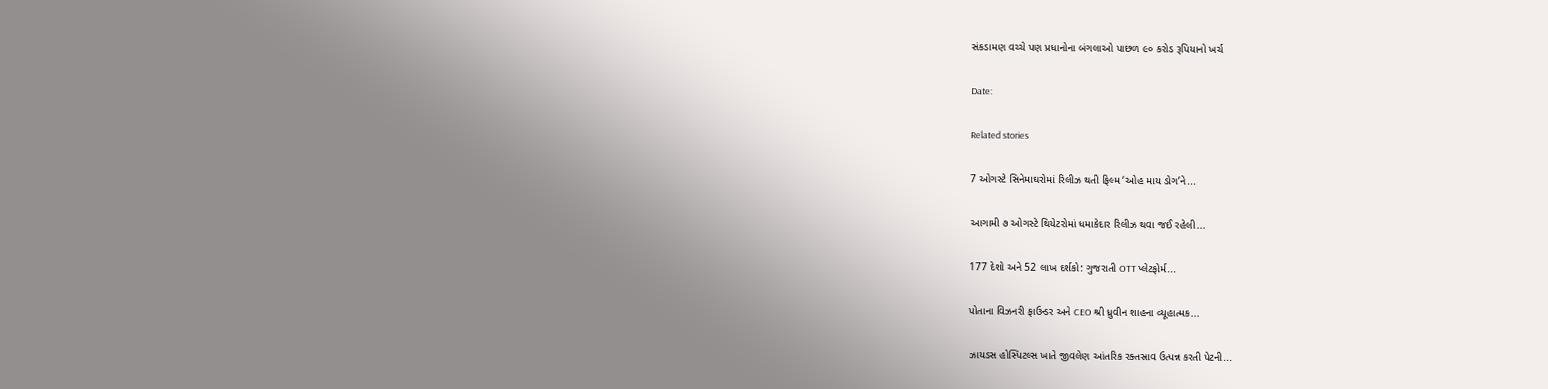સંકડામણ વચ્ચે પણ પ્રધાનોના બંગલાઓ પાછળ ૯૦ કરોડ રૂપિયાનો ખર્ચ

Date:

Related stories

7 ઓગસ્ટે સિનેમાઘરોમાં રિલીઝ થતી ફિલ્મ ‘ઓહ માય ડોગ’ને...

આગામી ૭ ઓગસ્ટે થિયેટરોમાં ધમાકેદાર રિલીઝ થવા જઈ રહેલી...

177 દેશો અને 52 લાખ દર્શકો: ગુજરાતી OTT પ્લેટફોર્મ...

પોતાના વિઝનરી ફાઉન્ડર અને CEO શ્રી ધ્રુવીન શાહના વ્યૂહાત્મક...

ઝાયડસ હોસ્પિટલ્સ ખાતે જીવલેણ આંતરિક રક્તસ્રાવ ઉત્પન્ન કરતી પેટની...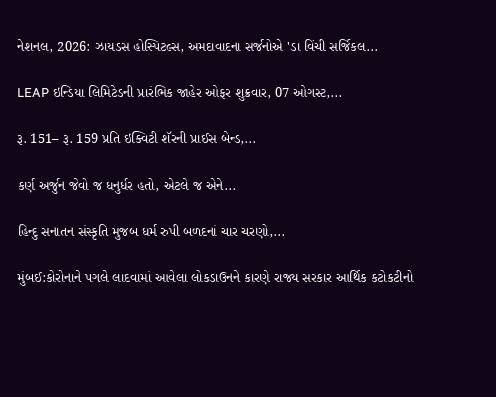નેશનલ, 2026: ઝાયડસ હોસ્પિટલ્સ, અમદાવાદના સર્જનોએ 'ડા વિંચી સર્જિકલ...

LEAP ઇન્ડિયા લિમિટેડની પ્રારંભિક જાહેર ઓફર શુક્રવાર, 07 ઓગસ્ટ,...

રૂ. 151– રૂ. 159 પ્રતિ ઇક્વિટી શૅરની પ્રાઈસ બેન્ડ,...

કર્ણ અર્જુન જેવો જ ધનુર્ધર હતો, એટલે જ એને...

હિન્દુ સનાતન સંસ્કૃતિ મુજબ ધર્મ રુપી બળદનાં ચાર ચરણો,...

મુંબઈ:કોરોનાને પગલે લાદવામાં આવેલા લોકડાઉનને કારણે રાજ્ય સરકાર આર્થિક કટોકટીનો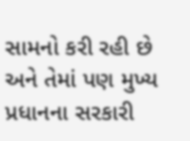સામનો કરી રહી છે અને તેમાં પણ મુખ્ય પ્રધાનના સરકારી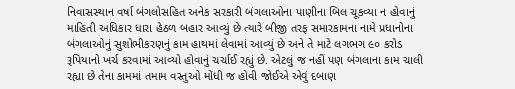નિવાસસ્થાન વર્ષા બંગલોસહિત અનેક સરકારી બંગલાઓના પાણીના બિલ ચૂકવ્યા ન હોવાનું માહિતી અધિકાર ધારા હેઠળ બહાર આવ્યું છે ત્યારે બીજી તરફ સમારકામના નામે પ્રધાનોના બંગલાઓનું સુશોભીકરણનું કામ હાથમાં લેવામાં આવ્યું છે અને તે માટે લગભગ ૯૦ કરોડ રૂપિયાનો ખર્ચ કરવામાં આવ્યો હોવાનું ચર્ચાઈ રહ્યું છે. એટલું જ નહીં પણ બંગલાના કામ ચાલી રહ્યા છે તેના કામમાં તમામ વસ્તુઓ મોંધી જ હોવી જોઈએ એવું દબાણ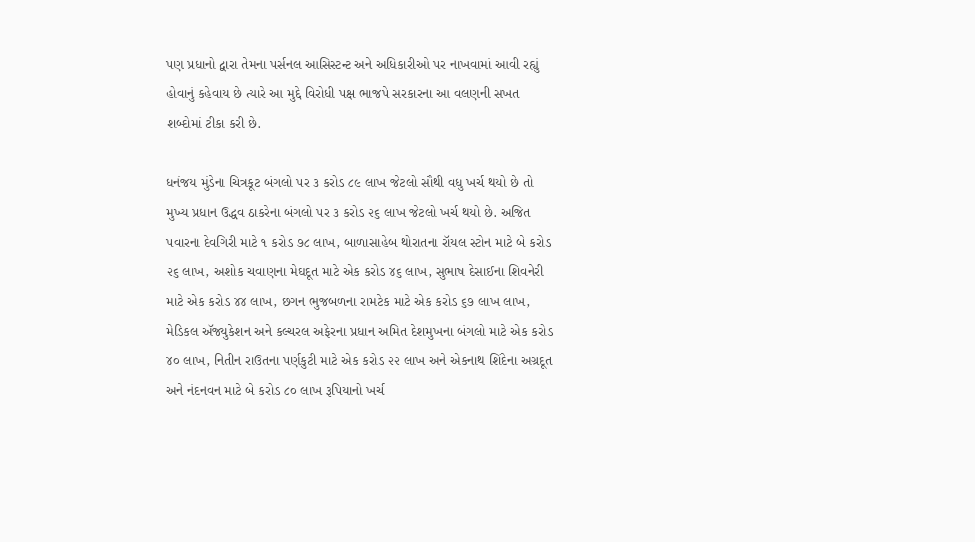પણ પ્રધાનો દ્વારા તેમના પર્સનલ આસિસ્ટન્ટ અને અધિકારીઓ પર નાખવામાં આવી રહ્યું હોવાનું કહેવાય છે ત્યારે આ મુદ્દે વિરોધી પક્ષ ભાજપે સરકારના આ વલણની સખત શબ્દોમાં ટીકા કરી છે.

ધનંજય મુંડેના ચિત્રકૂટ બંગલો પર ૩ કરોડ ૮૯ લાખ જેટલો સૌથી વધુ ખર્ચ થયો છે તો મુખ્ય પ્રધાન ઉદ્ધવ ઠાકરેના બંગલો પર ૩ કરોડ ૨૬ લાખ જેટલો ખર્ચ થયો છે. અજિત પવારના દેવગિરી માટે ૧ કરોડ ૭૮ લાખ, બાળાસાહેબ થોરાતના રૉયલ સ્ટોન માટે બે કરોડ ૨૬ લાખ, અશોક ચવાણના મેઘદૂત માટે એક કરોડ ૪૬ લાખ, સુભાષ દેસાઈના શિવનેરી માટે એક કરોડ ૪૪ લાખ, છગન ભુજબળના રામટેક માટે એક કરોડ ૬૭ લાખ લાખ, મેડિકલ ઍજ્યુકેશન અને કલ્ચરલ અફેરના પ્રધાન અમિત દેશમુખના બંગલો માટે એક કરોડ ૪૦ લાખ, નિતીન રાઉતના પર્ણકુટી માટે એક કરોડ ૨૨ લાખ અને એકનાથ શિંદેના અગ્રદૂત અને નંદનવન માટે બે કરોડ ૮૦ લાખ રૂપિયાનો ખર્ચ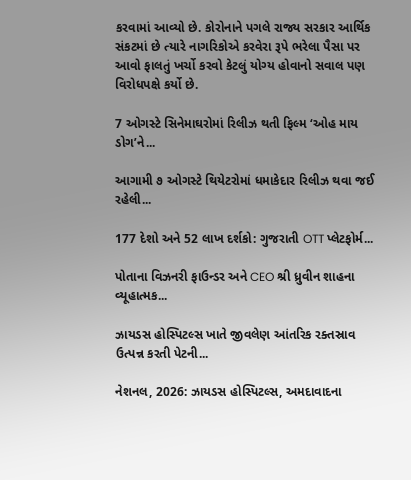કરવામાં આવ્યો છે. કોરોનાને પગલે રાજ્ય સરકાર આર્થિક સંકટમાં છે ત્યારે નાગરિકોએ કરવેરા રૂપે ભરેલા પૈસા પર આવો ફાલતું ખર્ચો કરવો કેટલું યોગ્ય હોવાનો સવાલ પણ વિરોધપક્ષે કર્યો છે.

7 ઓગસ્ટે સિનેમાઘરોમાં રિલીઝ થતી ફિલ્મ ‘ઓહ માય ડોગ’ને...

આગામી ૭ ઓગસ્ટે થિયેટરોમાં ધમાકેદાર રિલીઝ થવા જઈ રહેલી...

177 દેશો અને 52 લાખ દર્શકો: ગુજરાતી OTT પ્લેટફોર્મ...

પોતાના વિઝનરી ફાઉન્ડર અને CEO શ્રી ધ્રુવીન શાહના વ્યૂહાત્મક...

ઝાયડસ હોસ્પિટલ્સ ખાતે જીવલેણ આંતરિક રક્તસ્રાવ ઉત્પન્ન કરતી પેટની...

નેશનલ, 2026: ઝાયડસ હોસ્પિટલ્સ, અમદાવાદના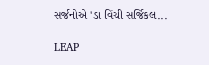સર્જનોએ 'ડા વિંચી સર્જિકલ...

LEAP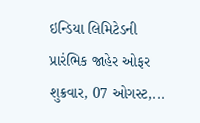ઇન્ડિયા લિમિટેડની પ્રારંભિક જાહેર ઓફર શુક્રવાર, 07 ઓગસ્ટ,...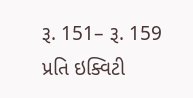રૂ. 151– રૂ. 159 પ્રતિ ઇક્વિટી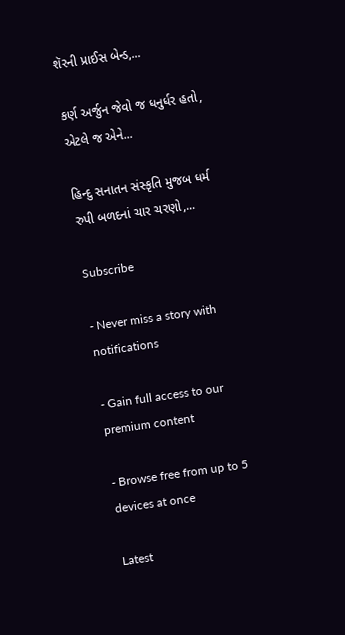શૅરની પ્રાઈસ બેન્ડ,...

કર્ણ અર્જુન જેવો જ ધનુર્ધર હતો, એટલે જ એને...

હિન્દુ સનાતન સંસ્કૃતિ મુજબ ધર્મ રુપી બળદનાં ચાર ચરણો,...

Subscribe

- Never miss a story with notifications

- Gain full access to our premium content

- Browse free from up to 5 devices at once

Latest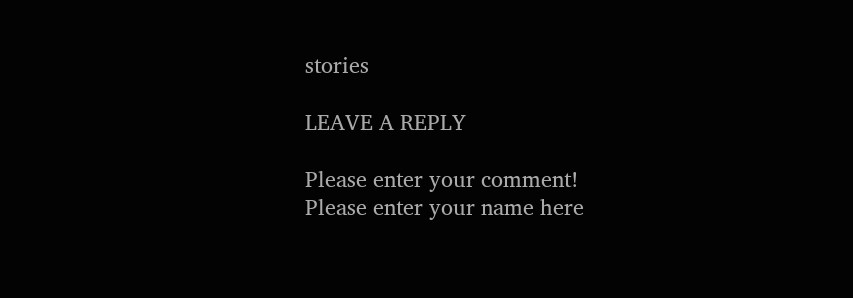stories

LEAVE A REPLY

Please enter your comment!
Please enter your name here